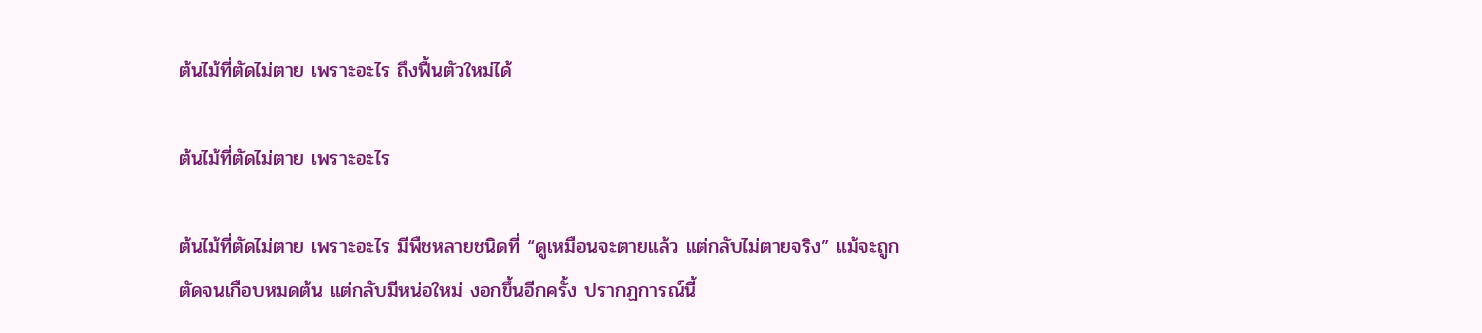ต้นไม้ที่ตัดไม่ตาย เพราะอะไร ถึงฟื้นตัวใหม่ได้

ต้นไม้ที่ตัดไม่ตาย เพราะอะไร

ต้นไม้ที่ตัดไม่ตาย เพราะอะไร มีพืชหลายชนิดที่ “ดูเหมือนจะตายแล้ว แต่กลับไม่ตายจริง” แม้จะถูกตัดจนเกือบหมดต้น แต่กลับมีหน่อใหม่ งอกขึ้นอีกครั้ง ปรากฏการณ์นี้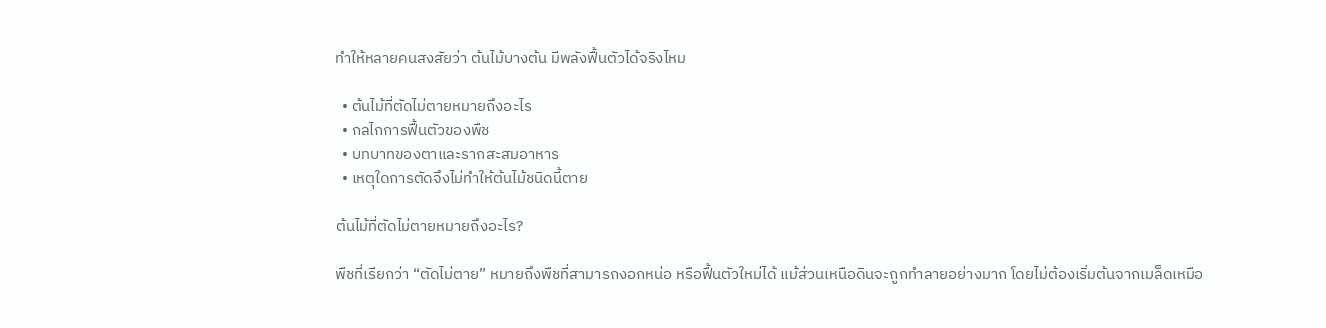ทำให้หลายคนสงสัยว่า ต้นไม้บางต้น มีพลังฟื้นตัวได้จริงไหม

  • ต้นไม้ที่ตัดไม่ตายหมายถึงอะไร
  • กลไกการฟื้นตัวของพืช
  • บทบาทของตาและรากสะสมอาหาร
  • เหตุใดการตัดจึงไม่ทำให้ต้นไม้ชนิดนี้ตาย

ต้นไม้ที่ตัดไม่ตายหมายถึงอะไร?

พืชที่เรียกว่า “ตัดไม่ตาย” หมายถึงพืชที่สามารถงอกหน่อ หรือฟื้นตัวใหม่ได้ แม้ส่วนเหนือดินจะถูกทำลายอย่างมาก โดยไม่ต้องเริ่มต้นจากเมล็ดเหมือ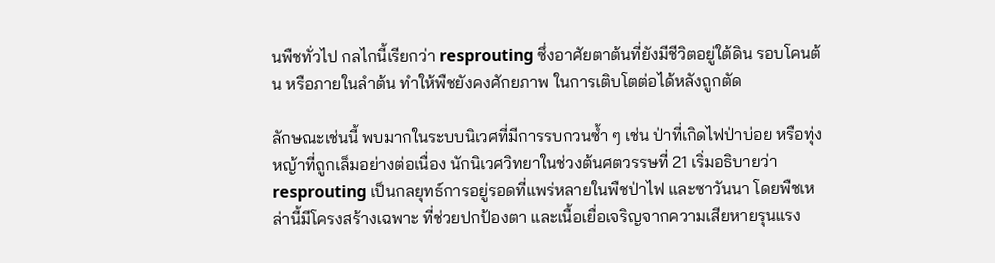นพืชทั่วไป กลไกนี้เรียกว่า resprouting ซึ่งอาศัยตาต้นที่ยังมีชีวิตอยู่ใต้ดิน รอบโคนต้น หรือภายในลำต้น ทำให้พืชยังคงศักยภาพ ในการเติบโตต่อได้หลังถูกตัด

ลักษณะเช่นนี้ พบมากในระบบนิเวศที่มีการรบกวนซ้ำ ๆ เช่น ป่าที่เกิดไฟป่าบ่อย หรือทุ่งหญ้าที่ถูกเล็มอย่างต่อเนื่อง นักนิเวศวิทยาในช่วงต้นศตวรรษที่ 21 เริ่มอธิบายว่า resprouting เป็นกลยุทธ์การอยู่รอดที่แพร่หลายในพืชป่าไฟ และซาวันนา โดยพืชเหล่านี้มีโครงสร้างเฉพาะ ที่ช่วยปกป้องตา และเนื้อเยื่อเจริญจากความเสียหายรุนแรง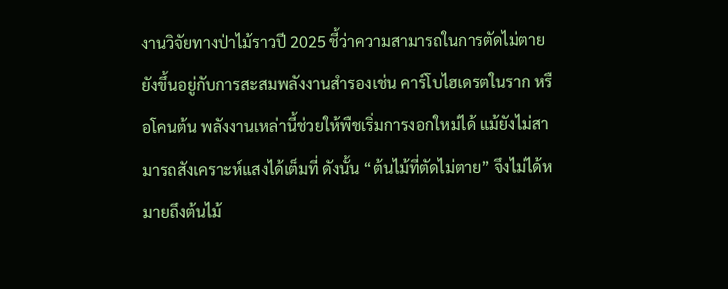งานวิจัยทางป่าไม้ราวปี 2025 ชี้ว่าความสามารถในการตัดไม่ตาย ยังขึ้นอยู่กับการสะสมพลังงานสำรองเช่น คาร์โบไฮเดรตในราก หรือโคนต้น พลังงานเหล่านี้ช่วยให้พืชเริ่มการงอกใหม่ได้ แม้ยังไม่สามารถสังเคราะห์แสงได้เต็มที่ ดังนั้น “ต้นไม้ที่ตัดไม่ตาย” จึงไม่ได้หมายถึงต้นไม้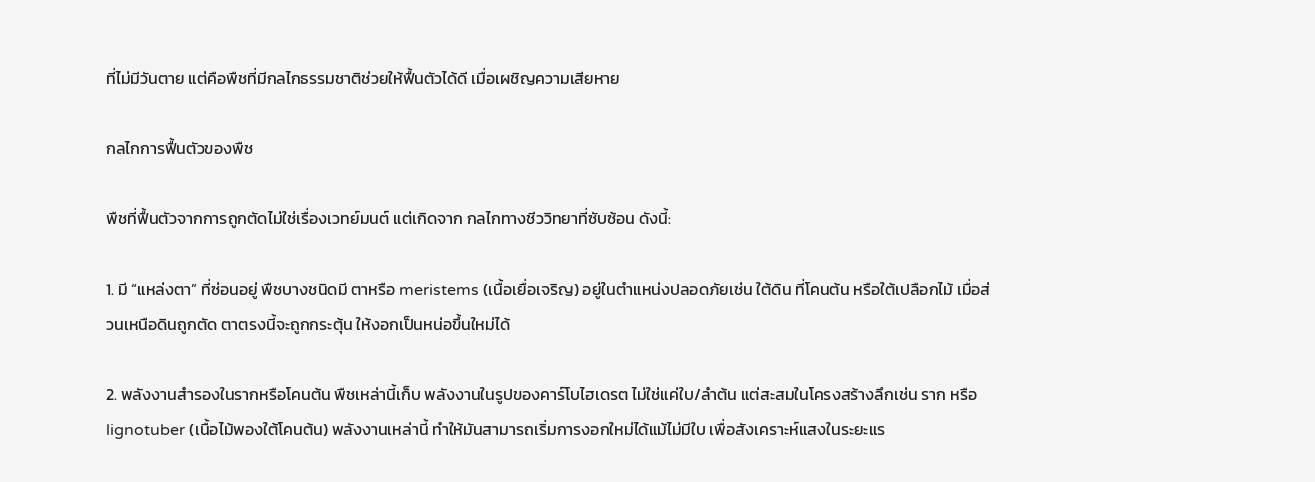ที่ไม่มีวันตาย แต่คือพืชที่มีกลไกธรรมชาติช่วยให้ฟื้นตัวได้ดี เมื่อเผชิญความเสียหาย

กลไกการฟื้นตัวของพืช

พืชที่ฟื้นตัวจากการถูกตัดไม่ใช่เรื่องเวทย์มนต์ แต่เกิดจาก กลไกทางชีววิทยาที่ซับซ้อน ดังนี้:

1. มี “แหล่งตา” ที่ซ่อนอยู่ พืชบางชนิดมี ตาหรือ meristems (เนื้อเยื่อเจริญ) อยู่ในตำแหน่งปลอดภัยเช่น ใต้ดิน ที่โคนต้น หรือใต้เปลือกไม้ เมื่อส่วนเหนือดินถูกตัด ตาตรงนี้จะถูกกระตุ้น ให้งอกเป็นหน่อขึ้นใหม่ได้

2. พลังงานสำรองในรากหรือโคนต้น พืชเหล่านี้เก็บ พลังงานในรูปของคาร์โบไฮเดรต ไม่ใช่แค่ใบ/ลำต้น แต่สะสมในโครงสร้างลึกเช่น ราก หรือ lignotuber (เนื้อไม้พองใต้โคนต้น) พลังงานเหล่านี้ ทำให้มันสามารถเริ่มการงอกใหม่ได้แม้ไม่มีใบ เพื่อสังเคราะห์แสงในระยะแร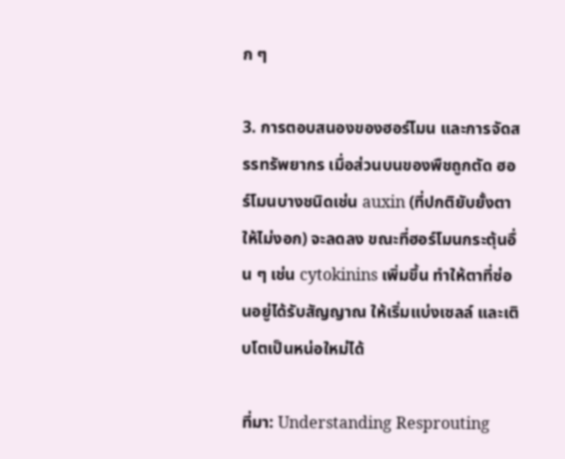ก ๆ

3. การตอบสนองของฮอร์โมน และการจัดสรรทรัพยากร เมื่อส่วนบนของพืชถูกตัด ฮอร์โมนบางชนิดเช่น auxin (ที่ปกติยับยั้งตาให้ไม่งอก) จะลดลง ขณะที่ฮอร์โมนกระตุ้นอื่น ๆ เช่น cytokinins เพิ่มขึ้น ทำให้ตาที่ซ่อนอยู่ได้รับสัญญาณ ให้เริ่มแบ่งเซลล์ และเติบโตเป็นหน่อใหม่ได้

ที่มา: Understanding Resprouting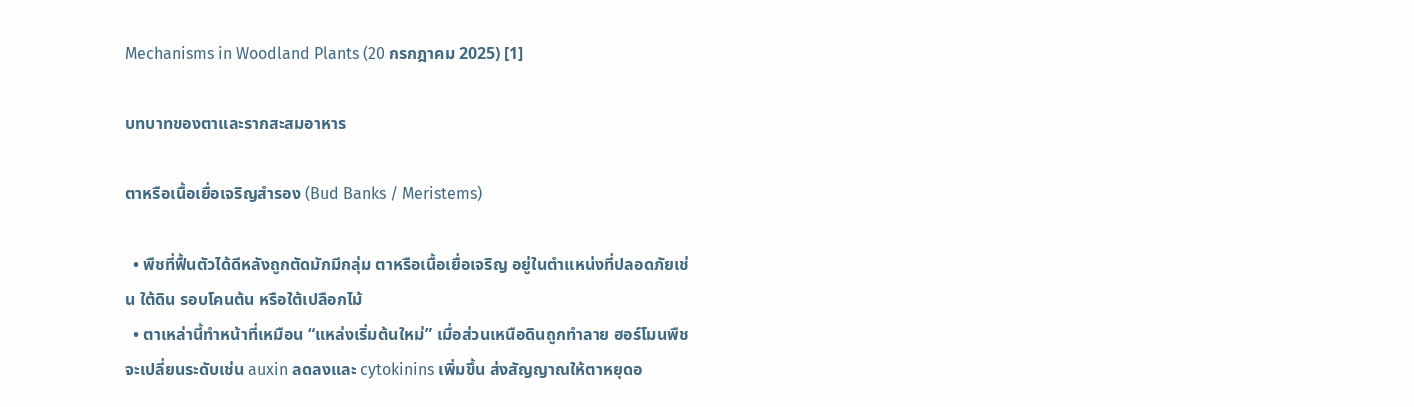Mechanisms in Woodland Plants (20 กรกฎาคม 2025) [1]

บทบาทของตาและรากสะสมอาหาร

ตาหรือเนื้อเยื่อเจริญสำรอง (Bud Banks / Meristems)

  • พืชที่ฟื้นตัวได้ดีหลังถูกตัดมักมีกลุ่ม ตาหรือเนื้อเยื่อเจริญ อยู่ในตำแหน่งที่ปลอดภัยเช่น ใต้ดิน รอบโคนต้น หรือใต้เปลือกไม้
  • ตาเหล่านี้ทำหน้าที่เหมือน “แหล่งเริ่มต้นใหม่” เมื่อส่วนเหนือดินถูกทำลาย ฮอร์โมนพืชจะเปลี่ยนระดับเช่น auxin ลดลงและ cytokinins เพิ่มขึ้น ส่งสัญญาณให้ตาหยุดอ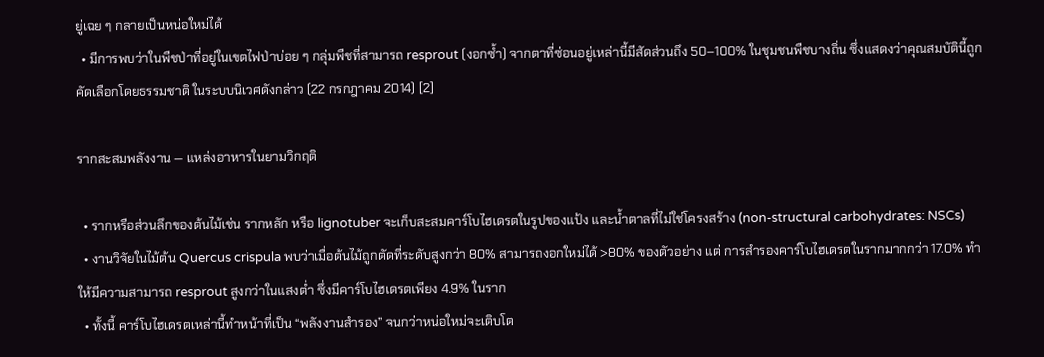ยู่เฉย ๆ กลายเป็นหน่อใหม่ได้
  • มีการพบว่าในพืชป่าที่อยู่ในเขตไฟป่าบ่อย ๆ กลุ่มพืชที่สามารถ resprout (งอกซ้ำ) จากตาที่ซ่อนอยู่เหล่านี้มีสัดส่วนถึง 50–100% ในชุมชนพืชบางถิ่น ซึ่งแสดงว่าคุณสมบัตินี้ถูกคัดเลือกโดยธรรมชาติ ในระบบนิเวศดังกล่าว (22 กรกฎาคม 2014) [2]

รากสะสมพลังงาน — แหล่งอาหารในยามวิกฤติ

  • รากหรือส่วนลึกของต้นไม้เช่น รากหลัก หรือ lignotuber จะเก็บสะสมคาร์โบไฮเดรตในรูปของแป้ง และน้ำตาลที่ไม่ใช่โครงสร้าง (non-structural carbohydrates: NSCs)
  • งานวิจัยในไม้ต้น Quercus crispula พบว่าเมื่อต้นไม้ถูกตัดที่ระดับสูงกว่า 80% สามารถงอกใหม่ได้ >80% ของตัวอย่าง แต่ การสำรองคาร์โบไฮเดรตในรากมากกว่า 17.0% ทำให้มีความสามารถ resprout สูงกว่าในแสงต่ำ ซึ่งมีคาร์โบไฮเดรตเพียง 4.9% ในราก
  • ทั้งนี้ คาร์โบไฮเดรตเหล่านี้ทำหน้าที่เป็น “พลังงานสำรอง” จนกว่าหน่อใหม่จะเติบโต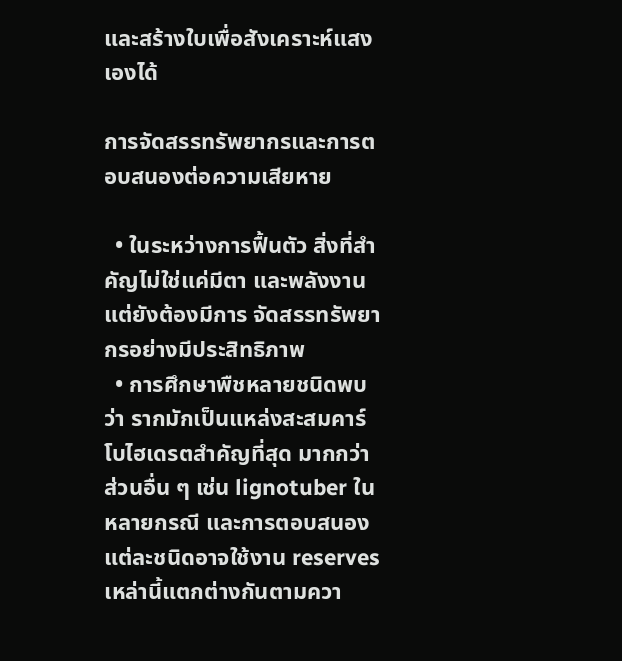และสร้างใบเพื่อสังเคราะห์แสงเองได้

การจัดสรรทรัพยากรและการตอบสนองต่อความเสียหาย

  • ในระหว่างการฟื้นตัว สิ่งที่สำคัญไม่ใช่แค่มีตา และพลังงาน แต่ยังต้องมีการ จัดสรรทรัพยากรอย่างมีประสิทธิภาพ
  • การศึกษาพืชหลายชนิดพบว่า รากมักเป็นแหล่งสะสมคาร์โบไฮเดรตสำคัญที่สุด มากกว่าส่วนอื่น ๆ เช่น lignotuber ในหลายกรณี และการตอบสนองแต่ละชนิดอาจใช้งาน reserves เหล่านี้แตกต่างกันตามควา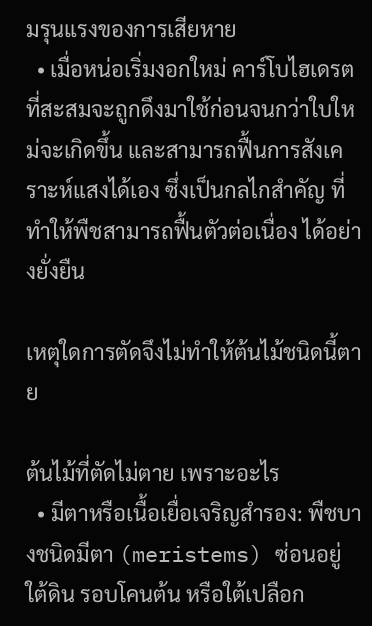มรุนแรงของการเสียหาย
  • เมื่อหน่อเริ่มงอกใหม่ คาร์โบไฮเดรตที่สะสมจะถูกดึงมาใช้ก่อนจนกว่าใบใหม่จะเกิดขึ้น และสามารถฟื้นการสังเคราะห์แสงได้เอง ซึ่งเป็นกลไกสำคัญ ที่ทำให้พืชสามารถฟื้นตัวต่อเนื่อง ได้อย่างยั่งยืน

เหตุใดการตัดจึงไม่ทำให้ต้นไม้ชนิดนี้ตาย

ต้นไม้ที่ตัดไม่ตาย เพราะอะไร
  • มีตาหรือเนื้อเยื่อเจริญสำรอง: พืชบางชนิดมีตา (meristems) ซ่อนอยู่ใต้ดิน รอบโคนต้น หรือใต้เปลือก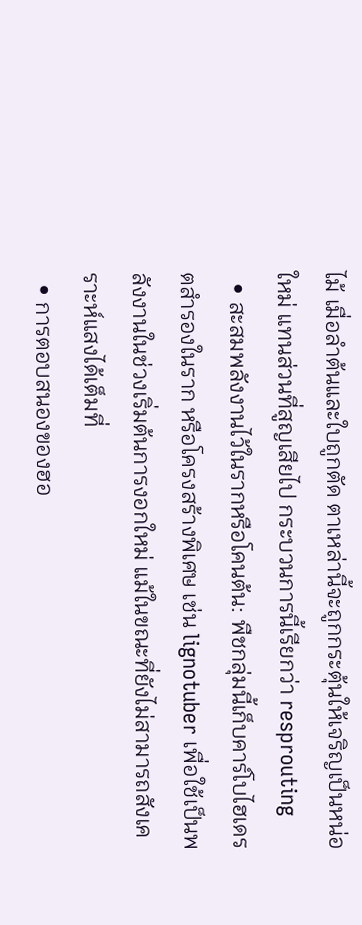ไม้ เมื่อลำต้นและใบถูกตัด ตาเหล่านี้จะถูกกระตุ้นให้เจริญเป็นหน่อใหม่ แทนส่วนที่สูญเสียไป กระบวนการนี้เรียกว่า resprouting
  • สะสมพลังงานไว้ในรากหรือโคนต้น: พืชกลุ่มนี้เก็บคาร์โบไฮเดรตสำรองในราก หรือโครงสร้างพิเศษ เช่น lignotuber เพื่อใช้เป็นพลังงานในช่วงเริ่มต้นการงอกใหม่ แม้ในขณะที่ยังไม่สามารถสังเคราะห์แสงได้เต็มที่
  • การตอบสนองของฮอ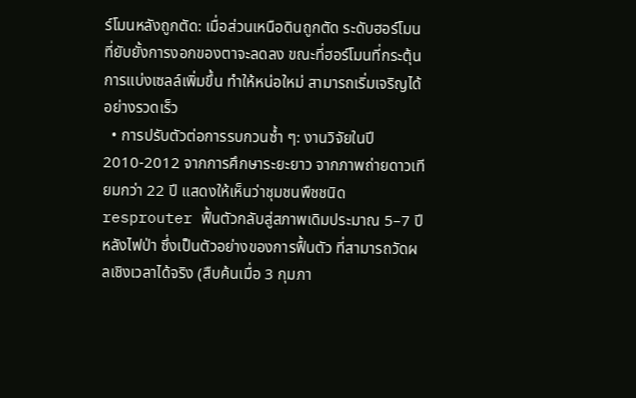ร์โมนหลังถูกตัด: เมื่อส่วนเหนือดินถูกตัด ระดับฮอร์โมนที่ยับยั้งการงอกของตาจะลดลง ขณะที่ฮอร์โมนที่กระตุ้นการแบ่งเซลล์เพิ่มขึ้น ทำให้หน่อใหม่ สามารถเริ่มเจริญได้อย่างรวดเร็ว
  • การปรับตัวต่อการรบกวนซ้ำ ๆ: งานวิจัยในปี 2010-2012 จากการศึกษาระยะยาว จากภาพถ่ายดาวเทียมกว่า 22 ปี แสดงให้เห็นว่าชุมชนพืชชนิด resprouter ฟื้นตัวกลับสู่สภาพเดิมประมาณ 5–7 ปีหลังไฟป่า ซึ่งเป็นตัวอย่างของการฟื้นตัว ที่สามารถวัดผลเชิงเวลาได้จริง (สืบค้นเมื่อ 3 กุมภา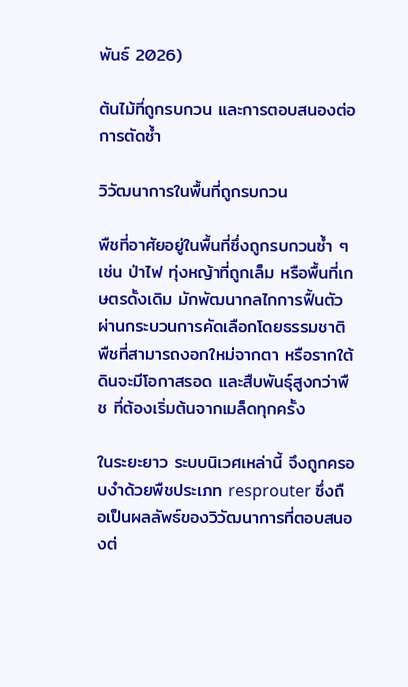พันธ์ 2026)

ต้นไม้ที่ถูกรบกวน และการตอบสนองต่อการตัดซ้ำ

วิวัฒนาการในพื้นที่ถูกรบกวน

พืชที่อาศัยอยู่ในพื้นที่ซึ่งถูกรบกวนซ้ำ ๆ เช่น ป่าไฟ ทุ่งหญ้าที่ถูกเล็ม หรือพื้นที่เกษตรดั้งเดิม มักพัฒนากลไกการฟื้นตัว ผ่านกระบวนการคัดเลือกโดยธรรมชาติ พืชที่สามารถงอกใหม่จากตา หรือรากใต้ดินจะมีโอกาสรอด และสืบพันธุ์สูงกว่าพืช ที่ต้องเริ่มต้นจากเมล็ดทุกครั้ง

ในระยะยาว ระบบนิเวศเหล่านี้ จึงถูกครอบงำด้วยพืชประเภท resprouter ซึ่งถือเป็นผลลัพธ์ของวิวัฒนาการที่ตอบสนองต่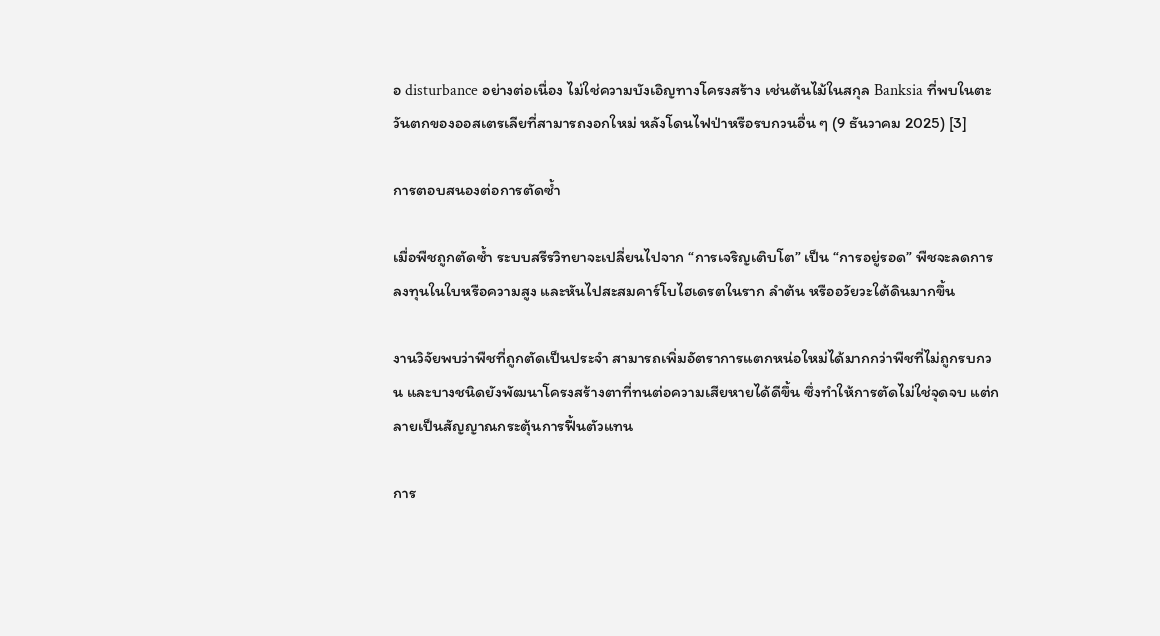อ disturbance อย่างต่อเนื่อง ไม่ใช่ความบังเอิญทางโครงสร้าง เช่นต้นไม้ในสกุล Banksia ที่พบในตะวันตกของออสเตรเลียที่สามารถงอกใหม่ หลังโดนไฟป่าหรือรบกวนอื่น ๆ (9 ธันวาคม 2025) [3]

การตอบสนองต่อการตัดซ้ำ

เมื่อพืชถูกตัดซ้ำ ระบบสรีรวิทยาจะเปลี่ยนไปจาก “การเจริญเติบโต” เป็น “การอยู่รอด” พืชจะลดการลงทุนในใบหรือความสูง และหันไปสะสมคาร์โบไฮเดรตในราก ลำต้น หรืออวัยวะใต้ดินมากขึ้น

งานวิจัยพบว่าพืชที่ถูกตัดเป็นประจำ สามารถเพิ่มอัตราการแตกหน่อใหม่ได้มากกว่าพืชที่ไม่ถูกรบกวน และบางชนิดยังพัฒนาโครงสร้างตาที่ทนต่อความเสียหายได้ดีขึ้น ซึ่งทำให้การตัดไม่ใช่จุดจบ แต่กลายเป็นสัญญาณกระตุ้นการฟื้นตัวแทน

การ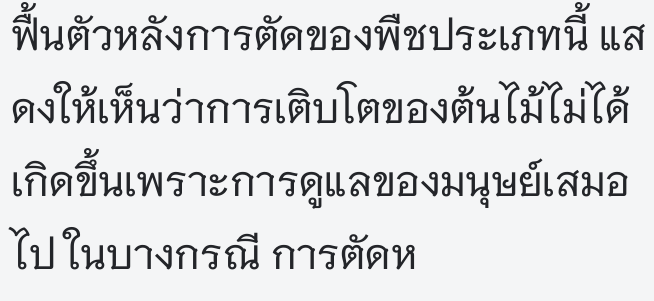ฟื้นตัวหลังการตัดของพืชประเภทนี้ แสดงให้เห็นว่าการเติบโตของต้นไม้ไม่ได้เกิดขึ้นเพราะการดูแลของมนุษย์เสมอไป ในบางกรณี การตัดห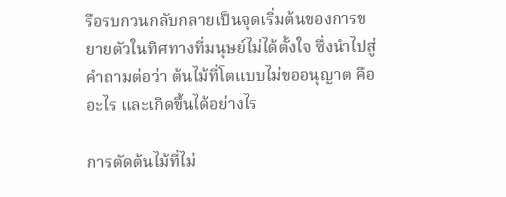รือรบกวนกลับกลายเป็นจุดเริ่มต้นของการขยายตัวในทิศทางที่มนุษย์ไม่ได้ตั้งใจ ซึ่งนำไปสู่คำถามต่อว่า ต้นไม้ที่โตแบบไม่ขออนุญาต คืออะไร และเกิดขึ้นได้อย่างไร

การตัดต้นไม้ที่ไม่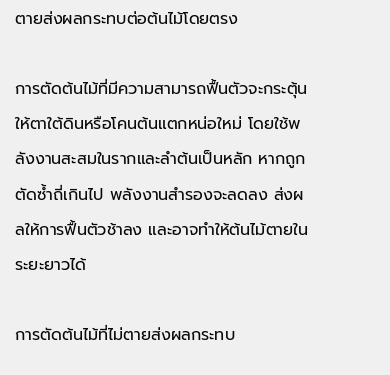ตายส่งผลกระทบต่อต้นไม้โดยตรง

การตัดต้นไม้ที่มีความสามารถฟื้นตัวจะกระตุ้นให้ตาใต้ดินหรือโคนต้นแตกหน่อใหม่ โดยใช้พลังงานสะสมในรากและลำต้นเป็นหลัก หากถูกตัดซ้ำถี่เกินไป พลังงานสำรองจะลดลง ส่งผลให้การฟื้นตัวช้าลง และอาจทำให้ต้นไม้ตายในระยะยาวได้

การตัดต้นไม้ที่ไม่ตายส่งผลกระทบ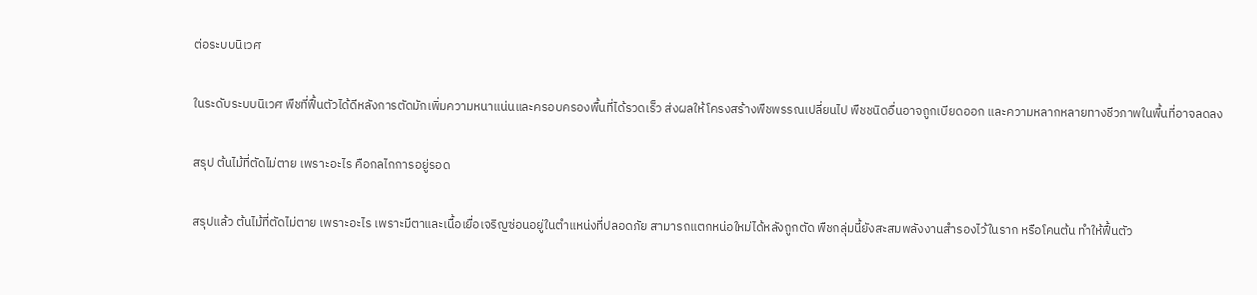ต่อระบบนิเวศ

ในระดับระบบนิเวศ พืชที่ฟื้นตัวได้ดีหลังการตัดมักเพิ่มความหนาแน่นและครอบครองพื้นที่ได้รวดเร็ว ส่งผลให้โครงสร้างพืชพรรณเปลี่ยนไป พืชชนิดอื่นอาจถูกเบียดออก และความหลากหลายทางชีวภาพในพื้นที่อาจลดลง

สรุป ต้นไม้ที่ตัดไม่ตาย เพราะอะไร คือกลไกการอยู่รอด

สรุปแล้ว ต้นไม้ที่ตัดไม่ตาย เพราะอะไร เพราะมีตาและเนื้อเยื่อเจริญซ่อนอยู่ในตำแหน่งที่ปลอดภัย สามารถแตกหน่อใหม่ได้หลังถูกตัด พืชกลุ่มนี้ยังสะสมพลังงานสำรองไว้ในราก หรือโคนต้น ทำให้ฟื้นตัว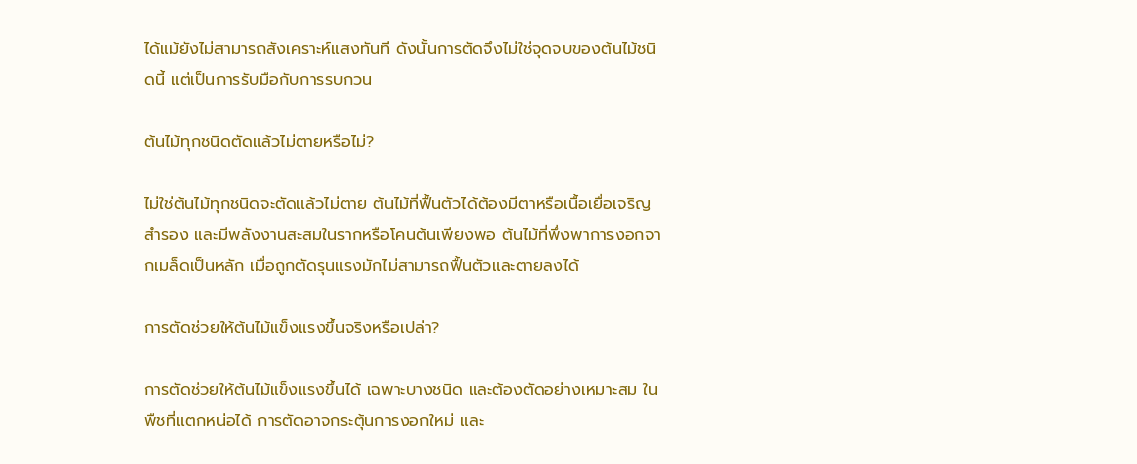ได้แม้ยังไม่สามารถสังเคราะห์แสงทันที ดังนั้นการตัดจึงไม่ใช่จุดจบของต้นไม้ชนิดนี้ แต่เป็นการรับมือกับการรบกวน

ต้นไม้ทุกชนิดตัดแล้วไม่ตายหรือไม่?

ไม่ใช่ต้นไม้ทุกชนิดจะตัดแล้วไม่ตาย ต้นไม้ที่ฟื้นตัวได้ต้องมีตาหรือเนื้อเยื่อเจริญสำรอง และมีพลังงานสะสมในรากหรือโคนต้นเพียงพอ ต้นไม้ที่พึ่งพาการงอกจากเมล็ดเป็นหลัก เมื่อถูกตัดรุนแรงมักไม่สามารถฟื้นตัวและตายลงได้

การตัดช่วยให้ต้นไม้แข็งแรงขึ้นจริงหรือเปล่า?

การตัดช่วยให้ต้นไม้แข็งแรงขึ้นได้ เฉพาะบางชนิด และต้องตัดอย่างเหมาะสม ในพืชที่แตกหน่อได้ การตัดอาจกระตุ้นการงอกใหม่ และ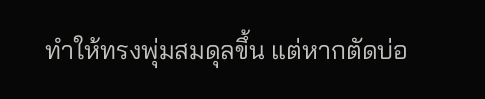ทำให้ทรงพุ่มสมดุลขึ้น แต่หากตัดบ่อ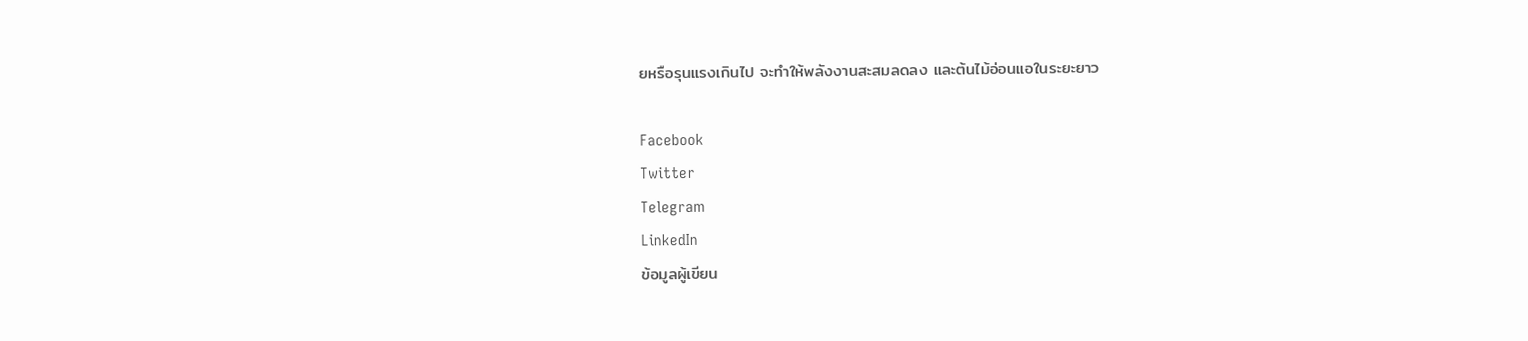ยหรือรุนแรงเกินไป จะทำให้พลังงานสะสมลดลง และต้นไม้อ่อนแอในระยะยาว

Facebook
Twitter
Telegram
LinkedIn
ข้อมูลผู้เขียน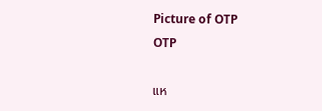Picture of OTP
OTP

แห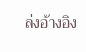ล่งอ้างอิง